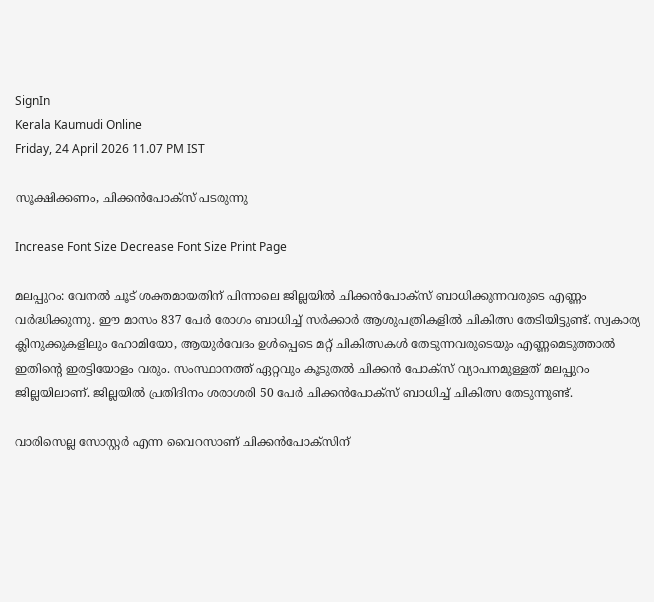SignIn
Kerala Kaumudi Online
Friday, 24 April 2026 11.07 PM IST

സൂക്ഷിക്കണം, ചിക്കൻപോക്സ് പടരുന്നു

Increase Font Size Decrease Font Size Print Page

മലപ്പുറം: വേനൽ ചൂട് ശക്തമായതിന് പിന്നാലെ ജില്ലയിൽ ചിക്കൻപോക്‌സ് ബാധിക്കുന്നവരുടെ എണ്ണം വർദ്ധിക്കുന്നു. ഈ മാസം 837 പേർ രോഗം ബാധിച്ച് സർക്കാർ ആശുപത്രികളിൽ ചികിത്സ തേടിയിട്ടുണ്ട്. സ്വകാര്യ ക്ലിനുക്കുകളിലും ഹോമിയോ, ആയുർവേദം ഉൾപ്പെടെ മറ്റ് ചികിത്സകൾ തേടുന്നവരുടെയും എണ്ണമെടുത്താൽ ഇതിന്റെ ഇരട്ടിയോളം വരും. സംസ്ഥാനത്ത് ഏറ്റവും കൂടുതൽ ചിക്കൻ പോക്‌സ് വ്യാപനമുള്ളത് മലപ്പുറം ജില്ലയിലാണ്. ജില്ലയിൽ പ്രതിദിനം ശരാശരി 50 പേർ ചിക്കൻപോക്സ് ബാധിച്ച് ചികിത്സ തേടുന്നുണ്ട്.

വാരിസെല്ല സോസ്റ്റർ എന്ന വൈറസാണ് ചിക്കൻപോക്‌സിന്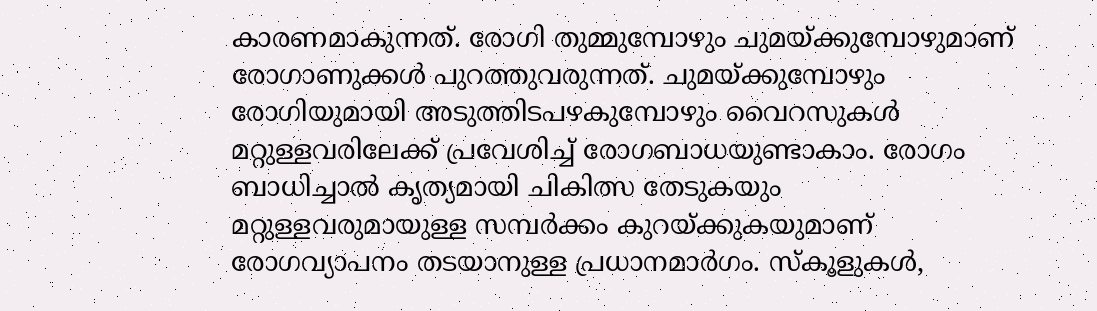കാരണമാകുന്നത്. രോഗി തുമ്മുമ്പോഴും ചുമയ്ക്കുമ്പോഴുമാണ് രോഗാണുക്കൾ പുറത്തുവരുന്നത്. ചുമയ്ക്കുമ്പോഴും രോഗിയുമായി അടുത്തിടപഴകുമ്പോഴും വൈറസുകൾ മറ്റുള്ളവരിലേക്ക് പ്രവേശിച്ച് രോഗബാധയുണ്ടാകാം. രോഗം ബാധിച്ചാൽ കൃത്യമായി ചികിത്സ തേടുകയും മറ്റുള്ളവരുമായുള്ള സമ്പർക്കം കുറയ്ക്കുകയുമാണ് രോഗവ്യാപനം തടയാനുള്ള പ്രധാനമാർഗം. സ്‌കൂളുകൾ,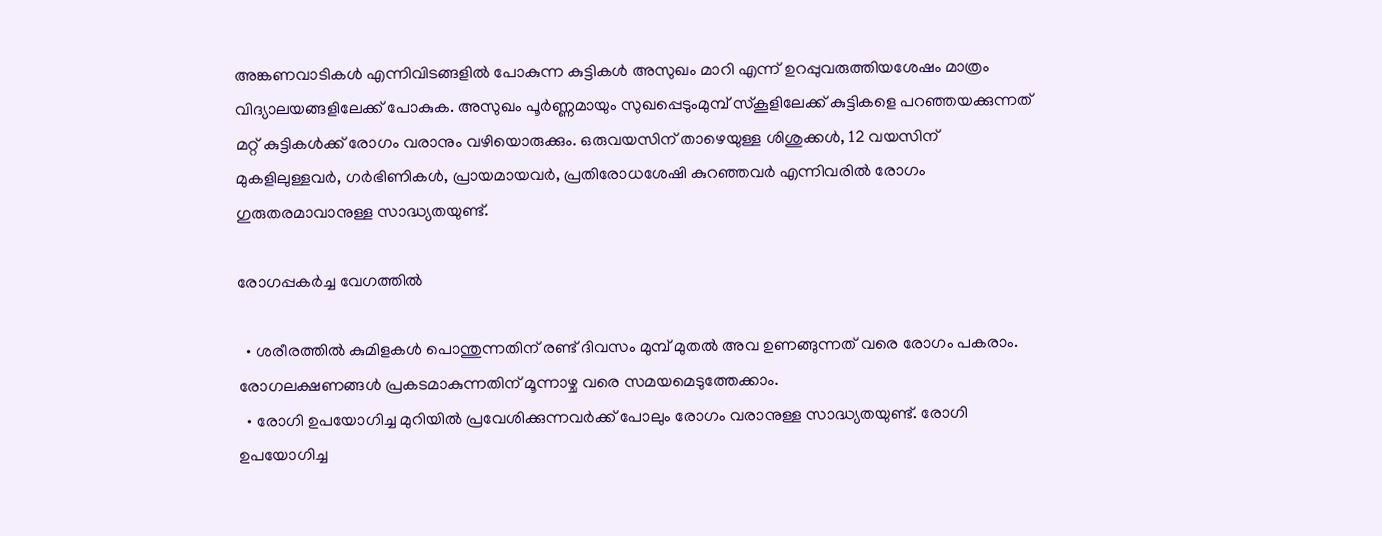അങ്കണവാടികൾ എന്നിവിടങ്ങളിൽ പോകുന്ന കുട്ടികൾ അസുഖം മാറി എന്ന് ഉറപ്പുവരുത്തിയശേഷം മാത്രം വിദ്യാലയങ്ങളിലേക്ക് പോകുക. അസുഖം പൂർണ്ണമായും സുഖപ്പെടുംമുമ്പ് സ്‌കൂളിലേക്ക് കുട്ടികളെ പറഞ്ഞയക്കുന്നത് മറ്റ് കുട്ടികൾക്ക് രോഗം വരാനും വഴിയൊരുക്കും. ഒരുവയസിന് താഴെയുള്ള ശിശുക്കൾ, 12 വയസിന് മുകളിലുള്ളവർ, ഗർഭിണികൾ, പ്രായമായവർ, പ്രതിരോധശേഷി കുറഞ്ഞവർ എന്നിവരിൽ രോഗം ഗുരുതരമാവാനുള്ള സാദ്ധ്യതയുണ്ട്.

രോഗപ്പകർച്ച വേഗത്തിൽ

  • ശരീരത്തിൽ കുമിളകൾ പൊന്തുന്നതിന് രണ്ട് ദിവസം മുമ്പ് മുതൽ അവ ഉണങ്ങുന്നത് വരെ രോഗം പകരാം. രോഗലക്ഷണങ്ങൾ പ്രകടമാകുന്നതിന് മൂന്നാഴ്ച വരെ സമയമെടുത്തേക്കാം.
  • രോഗി ഉപയോഗിച്ച മുറിയിൽ പ്രവേശിക്കുന്നവർക്ക് പോലും രോഗം വരാനുള്ള സാദ്ധ്യതയുണ്ട്. രോഗി ഉപയോഗിച്ച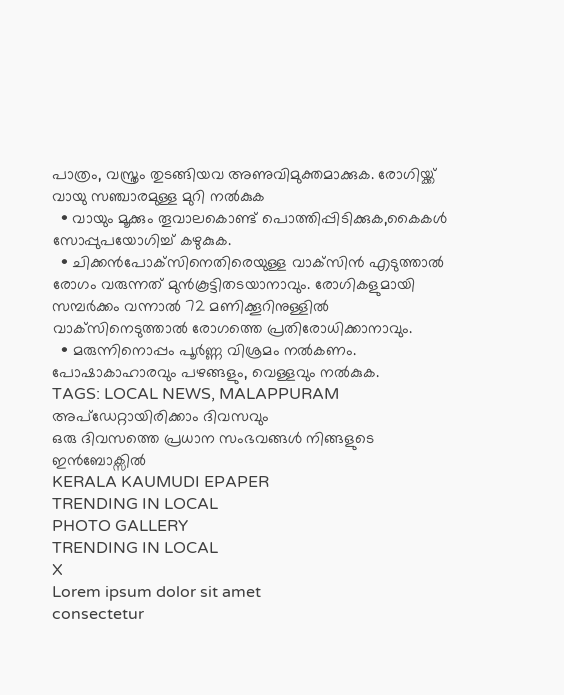പാത്രം, വസ്ത്രം തുടങ്ങിയവ അണുവിമുക്തമാക്കുക. രോഗിയ്ക്ക് വായു സഞ്ചാരമുള്ള മുറി നൽകുക
  • വായും മൂക്കും തൂവാലകൊണ്ട് പൊത്തിപ്പിടിക്കുക,കൈകൾ സോപ്പുപയോഗിച്ച് കഴുകുക.
  • ചിക്കൻപോക്‌സിനെതിരെയുള്ള വാക്‌സിൻ എടുത്താൽ രോഗം വരുന്നത് മുൻകൂട്ടിതടയാനാവും. രോഗികളുമായി സമ്പർക്കം വന്നാൽ 72 മണിക്കൂറിനുള്ളിൽ വാക്‌സിനെടുത്താൽ രോഗത്തെ പ്രതിരോധിക്കാനാവും.
  • മരുന്നിനൊപ്പം പൂർണ്ണ വിശ്രമം നൽകണം. പോഷാകാഹാരവും പഴങ്ങളും, വെള്ളവും നൽകുക.
TAGS: LOCAL NEWS, MALAPPURAM
അപ്ഡേറ്റായിരിക്കാം ദിവസവും
ഒരു ദിവസത്തെ പ്രധാന സംഭവങ്ങൾ നിങ്ങളുടെ ഇൻബോക്സിൽ
KERALA KAUMUDI EPAPER
TRENDING IN LOCAL
PHOTO GALLERY
TRENDING IN LOCAL
X
Lorem ipsum dolor sit amet
consectetur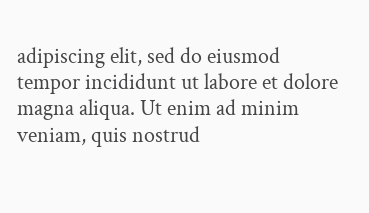adipiscing elit, sed do eiusmod tempor incididunt ut labore et dolore magna aliqua. Ut enim ad minim veniam, quis nostrud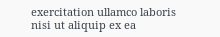exercitation ullamco laboris nisi ut aliquip ex ea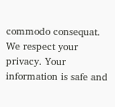commodo consequat.
We respect your privacy. Your information is safe and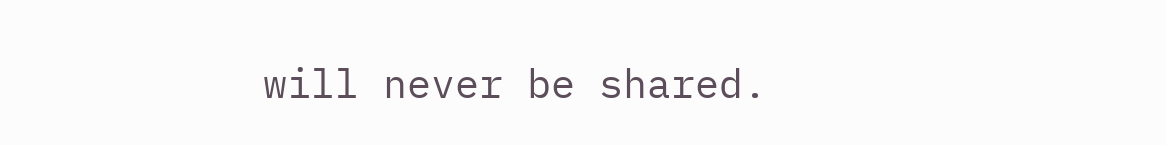will never be shared.